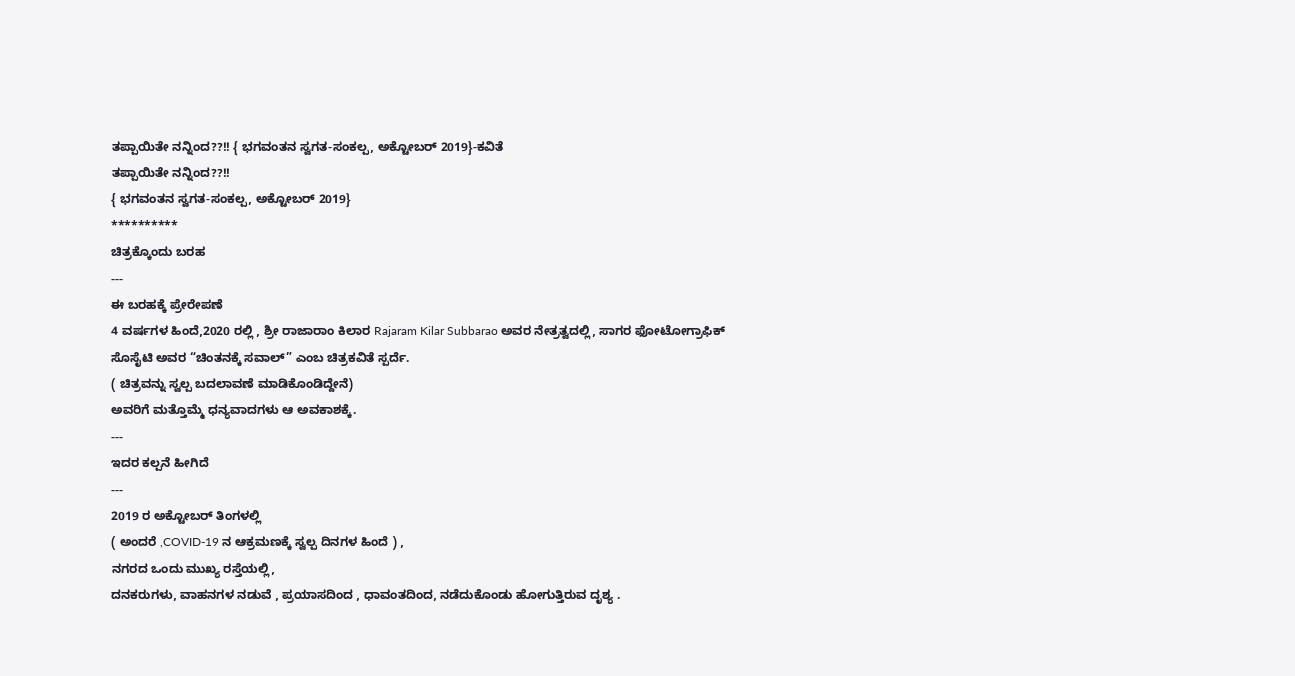ತಪ್ಪಾಯಿತೇ ನನ್ನಿಂದ??!! { ಭಗವಂತನ ಸ್ವಗತ-ಸಂಕಲ್ಪ, ಅಕ್ಟೋಬರ್ 2019}-ಕವಿತೆ
ತಪ್ಪಾಯಿತೇ ನನ್ನಿಂದ??!!
{ ಭಗವಂತನ ಸ್ವಗತ-ಸಂಕಲ್ಪ, ಅಕ್ಟೋಬರ್ 2019}
**********
ಚಿತ್ರಕ್ಕೊಂದು ಬರಹ
---
ಈ ಬರಹಕ್ಕೆ ಪ್ರೇರೇಪಣೆ
4 ವರ್ಷಗಳ ಹಿಂದೆ,2020 ರಲ್ಲಿ , ಶ್ರೀ ರಾಜಾರಾಂ ಕಿಲಾರ Rajaram Kilar Subbarao ಅವರ ನೇತ್ರತ್ವದಲ್ಲಿ, ಸಾಗರ ಫೋಟೋಗ್ರಾಫಿಕ್ ಸೊಸೈಟಿ ಅವರ “ಚಿಂತನಕ್ಕೆ ಸವಾಲ್” ಎಂಬ ಚಿತ್ರಕವಿತೆ ಸ್ಪರ್ದೆ.
( ಚಿತ್ರವನ್ನು ಸ್ವಲ್ಪ ಬದಲಾವಣೆ ಮಾಡಿಕೊಂಡಿದ್ದೇನೆ)
ಅವರಿಗೆ ಮತ್ತೊಮ್ಮೆ ಧನ್ಯವಾದಗಳು ಆ ಅವಕಾಶಕ್ಕೆ.
---
ಇದರ ಕಲ್ಪನೆ ಹೀಗಿದೆ
---
2019 ರ ಅಕ್ಟೋಬರ್ ತಿಂಗಳಲ್ಲಿ
( ಅಂದರೆ ,COVID-19 ನ ಆಕ್ರಮಣಕ್ಕೆ ಸ್ವಲ್ಪ ದಿನಗಳ ಹಿಂದೆ ) ,
ನಗರದ ಒಂದು ಮುಖ್ಯ ರಸ್ತೆಯಲ್ಲಿ,
ದನಕರುಗಳು, ವಾಹನಗಳ ನಡುವೆ , ಪ್ರಯಾಸದಿಂದ , ಧಾವಂತದಿಂದ, ನಡೆದುಕೊಂಡು ಹೋಗುತ್ತಿರುವ ದೃಶ್ಯ .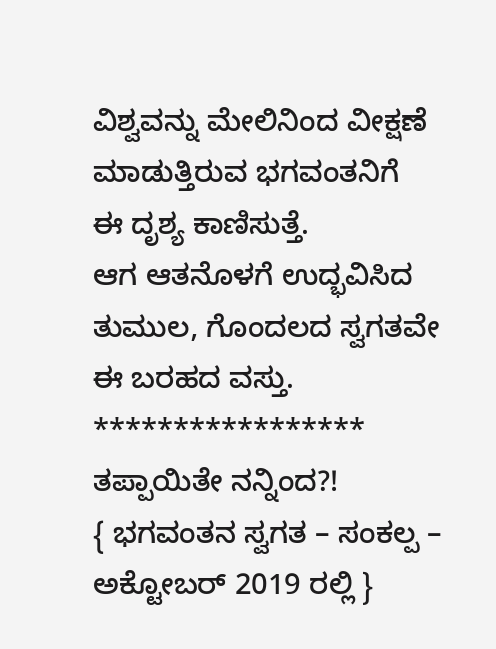ವಿಶ್ವವನ್ನು ಮೇಲಿನಿಂದ ವೀಕ್ಷಣೆ ಮಾಡುತ್ತಿರುವ ಭಗವಂತನಿಗೆ
ಈ ದೃಶ್ಯ ಕಾಣಿಸುತ್ತೆ.
ಆಗ ಆತನೊಳಗೆ ಉದ್ಭವಿಸಿದ ತುಮುಲ, ಗೊಂದಲದ ಸ್ವಗತವೇ ಈ ಬರಹದ ವಸ್ತು.
*****************
ತಪ್ಪಾಯಿತೇ ನನ್ನಿಂದ?!
{ ಭಗವಂತನ ಸ್ವಗತ – ಸಂಕಲ್ಪ – ಅಕ್ಟೋಬರ್ 2019 ರಲ್ಲಿ }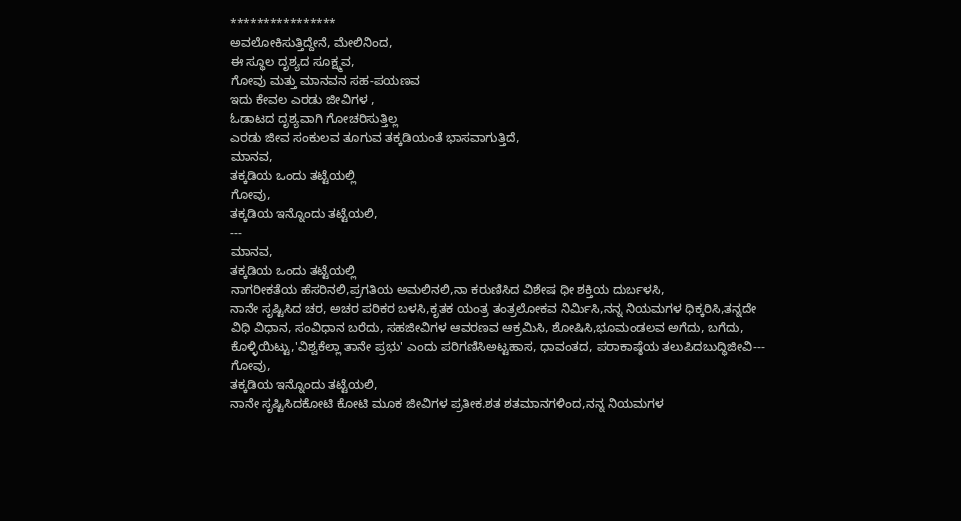****************
ಅವಲೋಕಿಸುತ್ತಿದ್ದೇನೆ, ಮೇಲಿನಿಂದ,
ಈ ಸ್ಥೂಲ ದೃಶ್ಯದ ಸೂಕ್ಷ್ಮವ,
ಗೋವು ಮತ್ತು ಮಾನವನ ಸಹ-ಪಯಣವ
ಇದು ಕೇವಲ ಎರಡು ಜೀವಿಗಳ ,
ಓಡಾಟದ ದೃಶ್ಯವಾಗಿ ಗೋಚರಿಸುತ್ತಿಲ್ಲ
ಎರಡು ಜೀವ ಸಂಕುಲವ ತೂಗುವ ತಕ್ಕಡಿಯಂತೆ ಭಾಸವಾಗುತ್ತಿದೆ,
ಮಾನವ,
ತಕ್ಕಡಿಯ ಒಂದು ತಟ್ಟೆಯಲ್ಲಿ
ಗೋವು,
ತಕ್ಕಡಿಯ ಇನ್ನೊಂದು ತಟ್ಟೆಯಲಿ,
---
ಮಾನವ,
ತಕ್ಕಡಿಯ ಒಂದು ತಟ್ಟೆಯಲ್ಲಿ
ನಾಗರೀಕತೆಯ ಹೆಸರಿನಲಿ,ಪ್ರಗತಿಯ ಅಮಲಿನಲಿ,ನಾ ಕರುಣಿಸಿದ ವಿಶೇಷ ಧೀ ಶಕ್ತಿಯ ದುರ್ಬಳಸಿ,
ನಾನೇ ಸೃಷ್ಟಿಸಿದ ಚರ, ಅಚರ ಪರಿಕರ ಬಳಸಿ,ಕೃತಕ ಯಂತ್ರ ತಂತ್ರಲೋಕವ ನಿರ್ಮಿಸಿ,ನನ್ನ ನಿಯಮಗಳ ಧಿಕ್ಕರಿಸಿ,ತನ್ನದೇ ವಿಧಿ ವಿಧಾನ, ಸಂವಿಧಾನ ಬರೆದು, ಸಹಜೀವಿಗಳ ಆವರಣವ ಆಕ್ರಮಿಸಿ, ಶೋಷಿಸಿ,ಭೂಮಂಡಲವ ಅಗೆದು, ಬಗೆದು, ಕೊಳ್ಳಿಯಿಟ್ಟು,'ವಿಶ್ವಕೆಲ್ಲಾ ತಾನೇ ಪ್ರಭು' ಎಂದು ಪರಿಗಣಿಸಿಅಟ್ಟಹಾಸ, ಧಾವಂತದ, ಪರಾಕಾಷ್ಠೆಯ ತಲುಪಿದಬುದ್ಧಿಜೀವಿ---
ಗೋವು,
ತಕ್ಕಡಿಯ ಇನ್ನೊಂದು ತಟ್ಟೆಯಲಿ,
ನಾನೇ ಸೃಷ್ಟಿಸಿದಕೋಟಿ ಕೋಟಿ ಮೂಕ ಜೀವಿಗಳ ಪ್ರತೀಕ.ಶತ ಶತಮಾನಗಳಿಂದ,ನನ್ನ ನಿಯಮಗಳ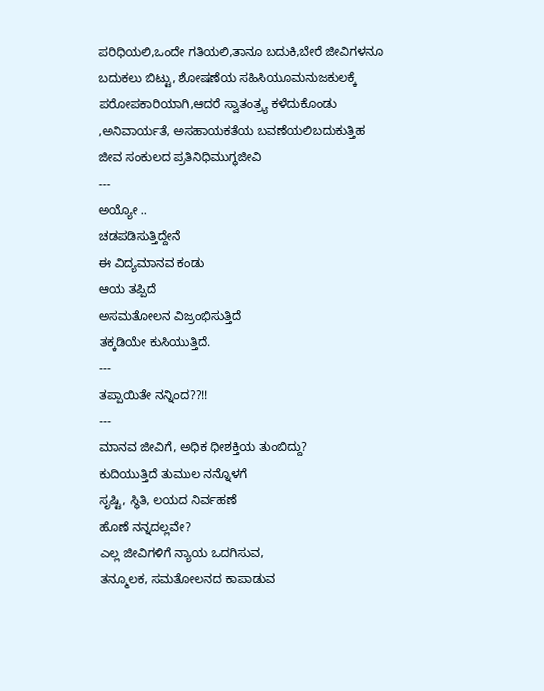ಪರಿಧಿಯಲಿ,ಒಂದೇ ಗತಿಯಲಿ,ತಾನೂ ಬದುಕಿ,ಬೇರೆ ಜೀವಿಗಳನೂ ಬದುಕಲು ಬಿಟ್ಟು, ಶೋಷಣೆಯ ಸಹಿಸಿಯೂಮನುಜಕುಲಕ್ಕೆ ಪರೋಪಕಾರಿಯಾಗಿ,ಆದರೆ ಸ್ವಾತಂತ್ರ್ಯ ಕಳೆದುಕೊಂಡು ,ಅನಿವಾರ್ಯತೆ, ಅಸಹಾಯಕತೆಯ ಬವಣೆಯಲಿಬದುಕುತ್ತಿಹ ಜೀವ ಸಂಕುಲದ ಪ್ರತಿನಿಧಿಮುಗ್ಧಜೀವಿ
---
ಅಯ್ಯೋ ..
ಚಡಪಡಿಸುತ್ತಿದ್ದೇನೆ
ಈ ವಿದ್ಯಮಾನವ ಕಂಡು
ಆಯ ತಪ್ಪಿದೆ
ಅಸಮತೋಲನ ವಿಜ್ರಂಭಿಸುತ್ತಿದೆ
ತಕ್ಕಡಿಯೇ ಕುಸಿಯುತ್ತಿದೆ.
---
ತಪ್ಪಾಯಿತೇ ನನ್ನಿಂದ??!!
---
ಮಾನವ ಜೀವಿಗೆ, ಅಧಿಕ ಧೀಶಕ್ತಿಯ ತುಂಬಿದ್ದು?
ಕುದಿಯುತ್ತಿದೆ ತುಮುಲ ನನ್ನೊಳಗೆ
ಸೃಷ್ಟಿ, ಸ್ಥಿತಿ, ಲಯದ ನಿರ್ವಹಣೆ
ಹೊಣೆ ನನ್ನದಲ್ಲವೇ?
ಎಲ್ಲ ಜೀವಿಗಳಿಗೆ ನ್ಯಾಯ ಒದಗಿಸುವ,
ತನ್ಮೂಲಕ, ಸಮತೋಲನದ ಕಾಪಾಡುವ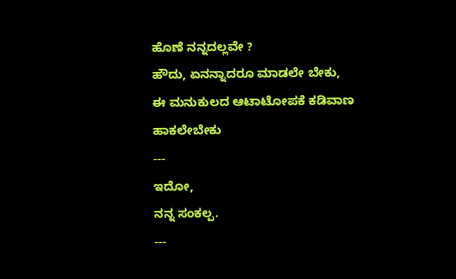ಹೊಣೆ ನನ್ನದಲ್ಲವೇ ?
ಹೌದು, ಏನನ್ನಾದರೂ ಮಾಡಲೇ ಬೇಕು,
ಈ ಮನುಕುಲದ ಆಟಾಟೋಪಕೆ ಕಡಿವಾಣ ಹಾಕಲೇಬೇಕು
---
ಇದೋ,
ನನ್ನ ಸಂಕಲ್ಪ.
---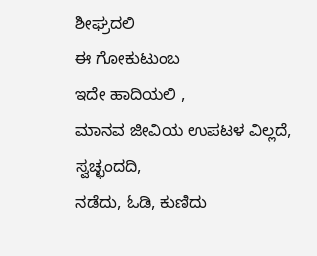ಶೀಘ್ರದಲಿ
ಈ ಗೋಕುಟುಂಬ
ಇದೇ ಹಾದಿಯಲಿ ,
ಮಾನವ ಜೀವಿಯ ಉಪಟಳ ವಿಲ್ಲದೆ,
ಸ್ವಚ್ಛಂದದಿ,
ನಡೆದು, ಓಡಿ, ಕುಣಿದು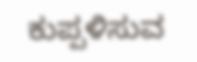ಕುಪ್ಪಳಿಸುವ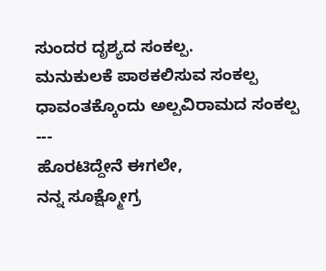ಸುಂದರ ದೃಶ್ಯದ ಸಂಕಲ್ಪ.
ಮನುಕುಲಕೆ ಪಾಠಕಲಿಸುವ ಸಂಕಲ್ಪ
ಧಾವಂತಕ್ಕೊಂದು ಅಲ್ಪವಿರಾಮದ ಸಂಕಲ್ಪ
---
ಹೊರಟಿದ್ದೇನೆ ಈಗಲೇ,
ನನ್ನ ಸೂಕ್ಷ್ಮೋಗ್ರ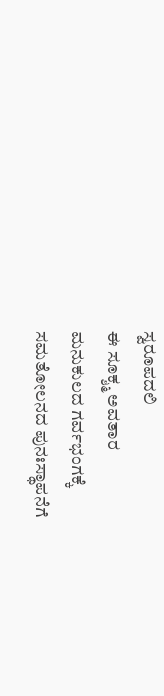ಸ್ವರೂಪದಲಿ
ಈ ಸೂಕ್ಶ್ಮ ಅವತಾರ
ಮನುಕುಲದ ಗರ್ವಭಂಗಕ್ಕೆ
ಸಮತೋಲನದ ಪುನಃಸ್ಥಾಪನೆಗೆ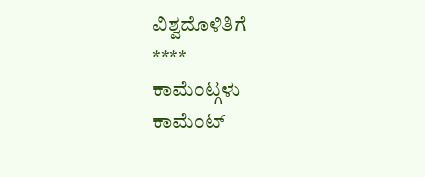ವಿಶ್ವದೊಳಿತಿಗೆ
****
ಕಾಮೆಂಟ್ಗಳು
ಕಾಮೆಂಟ್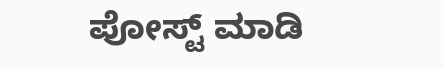ಪೋಸ್ಟ್ ಮಾಡಿ